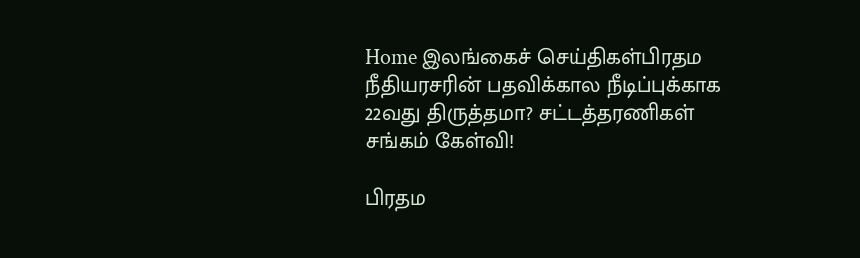Home இலங்கைச் செய்திகள்பிரதம நீதியரசரின் பதவிக்கால நீடிப்புக்காக 22வது திருத்தமா? சட்டத்தரணிகள் சங்கம் கேள்வி!

பிரதம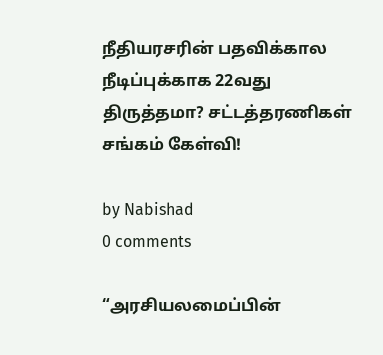நீதியரசரின் பதவிக்கால நீடிப்புக்காக 22வது திருத்தமா? சட்டத்தரணிகள் சங்கம் கேள்வி!

by Nabishad
0 comments

“அரசியலமைப்பின்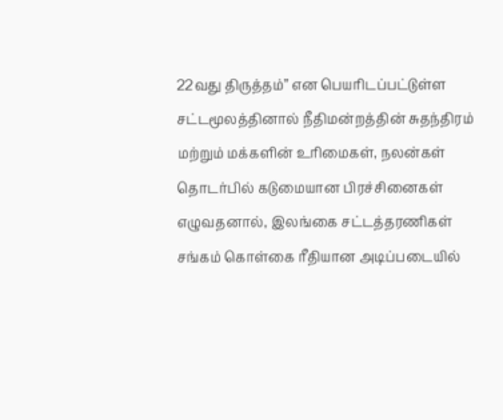22வது திருத்தம்” என பெயரிடப்பட்டுள்ள சட்டமூலத்தினால் நீதிமன்றத்தின் சுதந்திரம் மற்றும் மக்களின் உரிமைகள், நலன்கள் தொடர்பில் கடுமையான பிரச்சினைகள் எழுவதனால், இலங்கை சட்டத்தரணிகள் சங்கம் கொள்கை ரீதியான அடிப்படையில்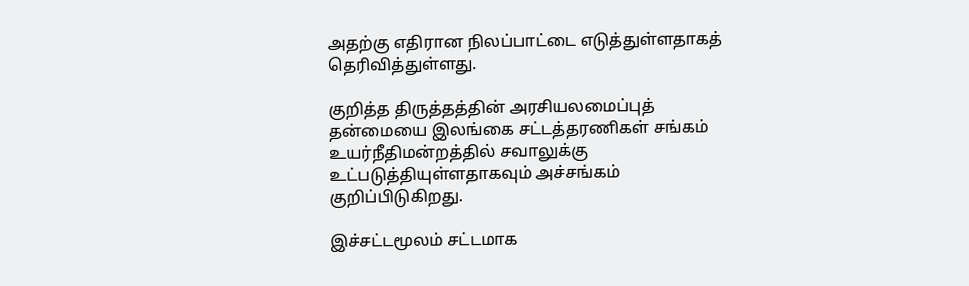அதற்கு எதிரான நிலப்பாட்டை எடுத்துள்ளதாகத் தெரிவித்துள்ளது.

குறித்த திருத்தத்தின் அரசியலமைப்புத் தன்மையை இலங்கை சட்டத்தரணிகள் சங்கம் உயர்நீதிமன்றத்தில் சவாலுக்கு உட்படுத்தியுள்ளதாகவும் அச்சங்கம் குறிப்பிடுகிறது.

இச்சட்டமூலம் சட்டமாக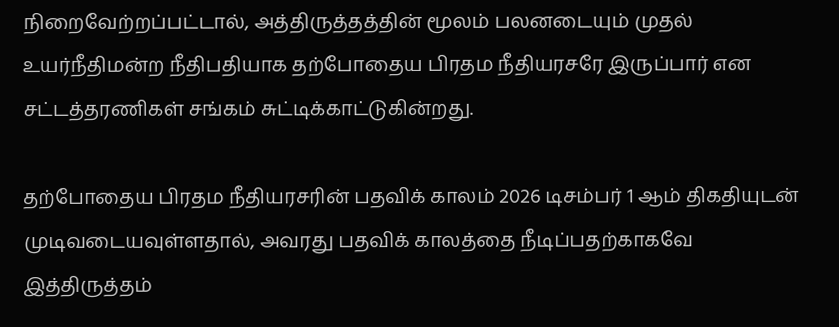நிறைவேற்றப்பட்டால், அத்திருத்தத்தின் மூலம் பலனடையும் முதல் உயர்நீதிமன்ற நீதிபதியாக தற்போதைய பிரதம நீதியரசரே இருப்பார் என சட்டத்தரணிகள் சங்கம் சுட்டிக்காட்டுகின்றது.

தற்போதைய பிரதம நீதியரசரின் பதவிக் காலம் 2026 டிசம்பர் 1 ஆம் திகதியுடன் முடிவடையவுள்ளதால், அவரது பதவிக் காலத்தை நீடிப்பதற்காகவே இத்திருத்தம்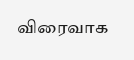விரைவாக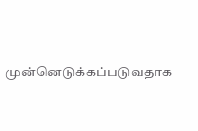முன்னெடுக்கப்படுவதாக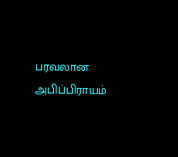பரவலான அபிப்பிராயம்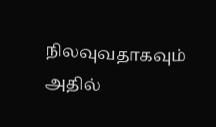நிலவுவதாகவும் அதில்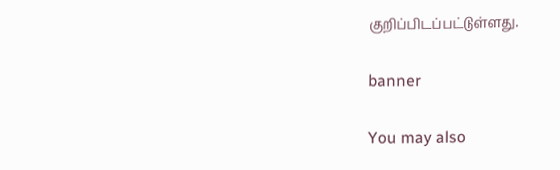குறிப்பிடப்பட்டுள்ளது.

banner

You may also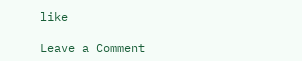like

Leave a Comment